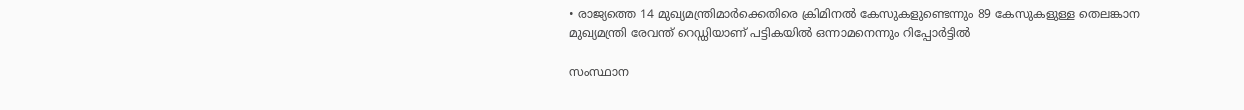• രാജ്യത്തെ 14 മുഖ്യമന്ത്രിമാര്‍ക്കെതിരെ ക്രിമിനല്‍ കേസുകളുണ്ടെന്നും 89 കേസുകളുള്ള തെലങ്കാന മുഖ്യമന്ത്രി രേവന്ത് റെഡ്ഡിയാണ് പട്ടികയില്‍ ഒന്നാമനെന്നും റിപ്പോര്‍ട്ടില്‍

സംസ്ഥാന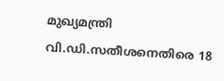മുഖ്യമന്ത്രി വി.ഡി.സതീശനെതിരെ 18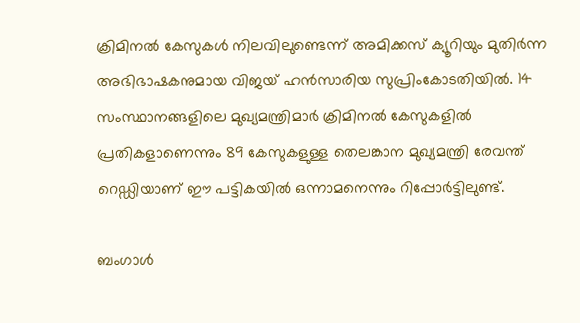ക്രിമിനല്‍ കേസുകള്‍ നിലവിലുണ്ടെന്ന് അമിക്കസ് ക്യൂറിയും മുതിര്‍ന്ന അഭിഭാഷകനുമായ വിജയ് ഹന്‍സാരിയ സുപ്രിംകോടതിയില്‍. 14 സംസ്ഥാനങ്ങളിലെ മുഖ്യമന്ത്രിമാര്‍ ക്രിമിനല്‍ കേസുകളില്‍ പ്രതികളാണെന്നും 89 കേസുകളുള്ള തെലങ്കാന മുഖ്യമന്ത്രി രേവന്ത് റെഡ്ഡിയാണ് ഈ പട്ടികയില്‍ ഒന്നാമനെന്നും റിപ്പോര്‍ട്ടിലുണ്ട്.

ബംഗാള്‍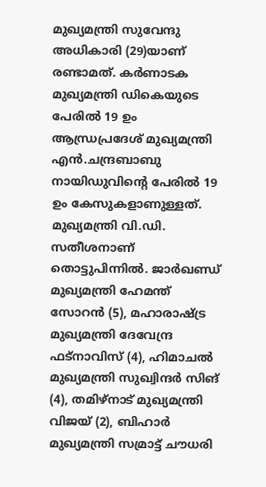മുഖ്യമന്ത്രി സുവേന്ദു അധികാരി (29)യാണ് രണ്ടാമത്. കര്‍ണാടക മുഖ്യമന്ത്രി ഡികെയുടെ പേരില്‍ 19 ഉം ആന്ധ്രപ്രദേശ് മുഖ്യമന്ത്രി എന്‍.ചന്ദ്രബാബു നായിഡുവിന്‍റെ പേരില്‍ 19 ഉം കേസുകളാണുള്ളത്. മുഖ്യമന്ത്രി വി.ഡി. സതീശനാണ് തൊട്ടുപിന്നില്‍. ജാര്‍ഖണ്ഡ് മുഖ്യമന്ത്രി ഹേമന്ത് സോറന്‍ (5), മഹാരാഷ്ട്ര മുഖ്യമന്ത്രി ദേവേന്ദ്ര ഫട്നാവിസ് (4), ഹിമാചല്‍ മുഖ്യമന്ത്രി സുഖ്വിന്ദര്‍ സിങ് (4), തമിഴ്നാട് മുഖ്യമന്ത്രി വിജയ് (2), ബിഹാര്‍ മുഖ്യമന്ത്രി സമ്രാട്ട് ചൗധരി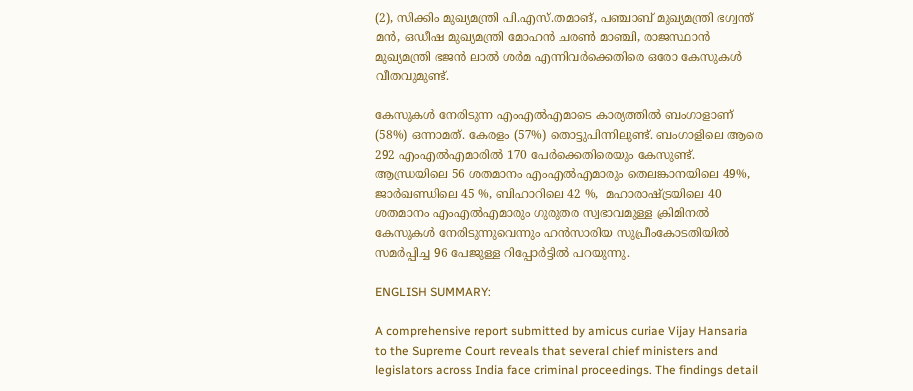(2), സിക്കിം മുഖ്യമന്ത്രി പി.എസ്.തമാങ്, പഞ്ചാബ് മുഖ്യമന്ത്രി ഭഗ്വന്ത് മന്‍, ഒഡീഷ മുഖ്യമന്ത്രി മോഹന്‍ ചരണ്‍ മാഞ്ചി, രാജസ്ഥാന്‍ മുഖ്യമന്ത്രി ഭജന്‍ ലാല്‍ ശര്‍മ എന്നിവര്‍ക്കെതിരെ ഒരോ കേസുകള്‍ വീതവുമുണ്ട്.

കേസുകള്‍ നേരിടുന്ന എംഎല്‍എമാടെ കാര്യത്തില്‍ ബംഗാളാണ് (58%) ഒന്നാമത്. കേരളം (57%) തൊട്ടുപിന്നിലുണ്ട്. ബംഗാളിലെ ആരെ 292 എംഎല്‍എമാരില്‍ 170 പേര്‍ക്കെതിരെയും കേസുണ്ട്. ആന്ധ്രയിലെ 56 ശതമാനം എംഎല്‍എമാരും തെലങ്കാനയിലെ 49%, ജാര്‍ഖണ്ഡിലെ 45 %, ബിഹാറിലെ 42 %,  മഹാരാഷ്ട്രയിലെ 40 ശതമാനം എംഎല്‍എമാരും ഗുരുതര സ്വഭാവമുള്ള ക്രിമിനല്‍ കേസുകള്‍ നേരിടുന്നുവെന്നും ഹന്‍സാരിയ സുപ്രീംകോടതിയില്‍ സമര്‍പ്പിച്ച 96 പേജുള്ള റിപ്പോര്‍ട്ടില്‍ പറയുന്നു.

ENGLISH SUMMARY:

A comprehensive report submitted by amicus curiae Vijay Hansaria to the Supreme Court reveals that several chief ministers and legislators across India face criminal proceedings. The findings detail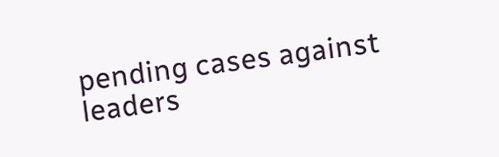pending cases against leaders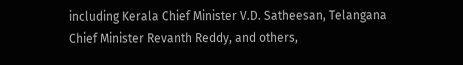including Kerala Chief Minister V.D. Satheesan, Telangana Chief Minister Revanth Reddy, and others,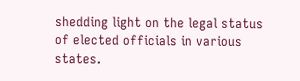shedding light on the legal status of elected officials in various states.